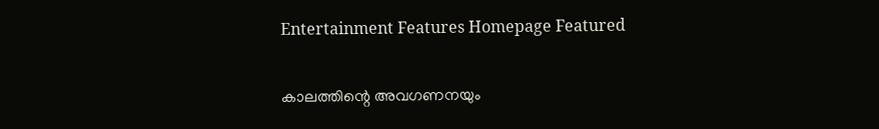Entertainment Features Homepage Featured

കാലത്തിന്റെ അവഗണനയും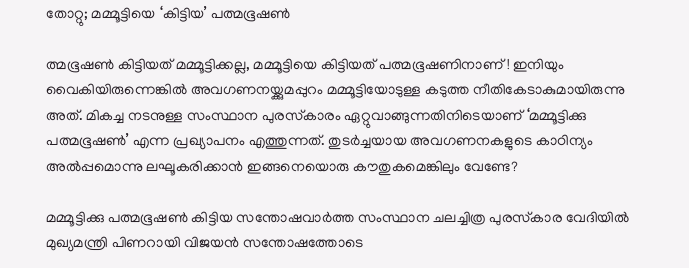തോറ്റു; മമ്മൂട്ടിയെ ‘കിട്ടിയ’ പത്മഭൂഷണ്‍

ത്മഭൂഷണ്‍ കിട്ടിയത് മമ്മൂട്ടിക്കല്ല, മമ്മൂട്ടിയെ കിട്ടിയത് പത്മഭൂഷണിനാണ് ! ഇനിയും വൈകിയിരുന്നെങ്കില്‍ അവഗണനയ്ക്കുമപ്പുറം മമ്മൂട്ടിയോടുള്ള കടുത്ത നീതികേടാകുമായിരുന്നു അത്. മികച്ച നടനുള്ള സംസ്ഥാന പുരസ്‌കാരം ഏറ്റുവാങ്ങുന്നതിനിടെയാണ് ‘മമ്മൂട്ടിക്കു പത്മഭൂഷണ്‍’ എന്ന പ്രഖ്യാപനം എത്തുന്നത്. തുടര്‍ച്ചയായ അവഗണനകളുടെ കാഠിന്യം അല്‍പ്പമൊന്നു ലഘൂകരിക്കാന്‍ ഇങ്ങനെയൊരു കൗതുകമെങ്കിലും വേണ്ടേ?

മമ്മൂട്ടിക്കു പത്മഭൂഷണ്‍ കിട്ടിയ സന്തോഷവാര്‍ത്ത സംസ്ഥാന ചലച്ചിത്ര പുരസ്‌കാര വേദിയില്‍ മുഖ്യമന്ത്രി പിണറായി വിജയന്‍ സന്തോഷത്തോടെ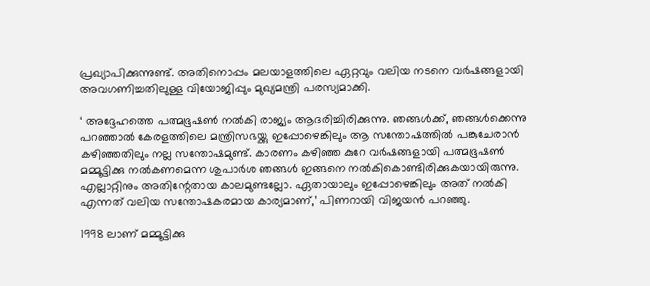പ്രഖ്യാപിക്കുന്നുണ്ട്. അതിനൊപ്പം മലയാളത്തിലെ ഏറ്റവും വലിയ നടനെ വര്‍ഷങ്ങളായി അവഗണിച്ചതിലുള്ള വിയോജിപ്പും മുഖ്യമന്ത്രി പരസ്യമാക്കി.

‘ അദ്ദേഹത്തെ പത്മഭൂഷണ്‍ നല്‍കി രാജ്യം ആദരിച്ചിരിക്കുന്നു. ഞങ്ങള്‍ക്ക്, ഞങ്ങള്‍ക്കെന്നു പറഞ്ഞാല്‍ കേരളത്തിലെ മന്ത്രിസഭയ്ക്കു ഇപ്പോഴെങ്കിലും ആ സന്തോഷത്തില്‍ പങ്കുചേരാന്‍ കഴിഞ്ഞതിലും നല്ല സന്തോഷമുണ്ട്. കാരണം കഴിഞ്ഞ കുറേ വര്‍ഷങ്ങളായി പത്മഭൂഷണ്‍ മമ്മൂട്ടിക്കു നല്‍കണമെന്ന ശുപാര്‍ശ ഞങ്ങള്‍ ഇങ്ങനെ നല്‍കികൊണ്ടിരിക്കുകയായിരുന്നു. എല്ലാറ്റിനും അതിന്റേതായ കാലമുണ്ടല്ലോ. ഏതായാലും ഇപ്പോഴെങ്കിലും അത് നല്‍കി എന്നത് വലിയ സന്തോഷകരമായ കാര്യമാണ്,’ പിണറായി വിജയന്‍ പറഞ്ഞു.

1998 ലാണ് മമ്മൂട്ടിക്കു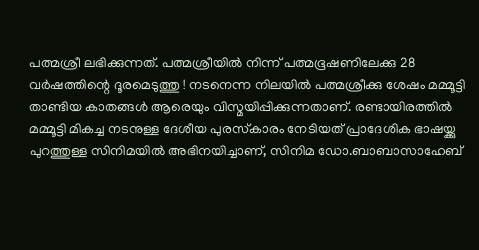പത്മശ്രീ ലഭിക്കുന്നത്. പത്മശ്രീയില്‍ നിന്ന് പത്മഭൂഷണിലേക്കു 28 വര്‍ഷത്തിന്റെ ദൂരമെടുത്തു ! നടനെന്ന നിലയില്‍ പത്മശ്രീക്കു ശേഷം മമ്മൂട്ടി താണ്ടിയ കാതങ്ങള്‍ ആരെയും വിസ്മയിപ്പിക്കുന്നതാണ്. രണ്ടായിരത്തില്‍ മമ്മൂട്ടി മികച്ച നടനുള്ള ദേശീയ പുരസ്‌കാരം നേടിയത് പ്രാദേശിക ഭാഷയ്ക്കു പുറത്തുള്ള സിനിമയില്‍ അഭിനയിച്ചാണ്, സിനിമ ഡോ.ബാബാസാഹേബ്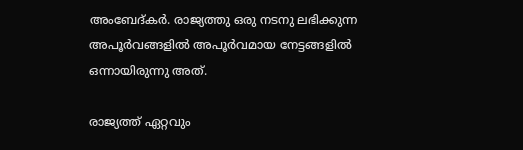അംബേദ്കര്‍. രാജ്യത്തു ഒരു നടനു ലഭിക്കുന്ന അപൂര്‍വങ്ങളില്‍ അപൂര്‍വമായ നേട്ടങ്ങളില്‍ ഒന്നായിരുന്നു അത്.

രാജ്യത്ത് ഏറ്റവും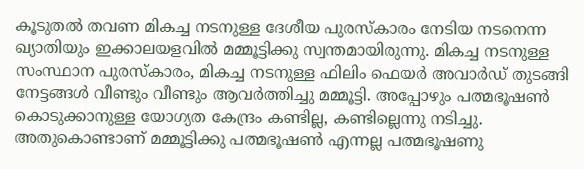കൂടുതല്‍ തവണ മികച്ച നടനുള്ള ദേശീയ പുരസ്‌കാരം നേടിയ നടനെന്ന ഖ്യാതിയും ഇക്കാലയളവില്‍ മമ്മൂട്ടിക്കു സ്വന്തമായിരുന്നു. മികച്ച നടനുള്ള സംസ്ഥാന പുരസ്‌കാരം, മികച്ച നടനുള്ള ഫിലിം ഫെയര്‍ അവാര്‍ഡ് തുടങ്ങി നേട്ടങ്ങള്‍ വീണ്ടും വീണ്ടും ആവര്‍ത്തിച്ചു മമ്മൂട്ടി. അപ്പോഴും പത്മഭൂഷണ്‍ കൊടുക്കാനുള്ള യോഗ്യത കേന്ദ്രം കണ്ടില്ല, കണ്ടില്ലെന്നു നടിച്ചു. അതുകൊണ്ടാണ് മമ്മൂട്ടിക്കു പത്മഭൂഷണ്‍ എന്നല്ല പത്മഭൂഷണു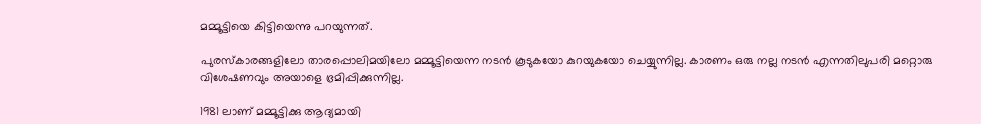മമ്മൂട്ടിയെ കിട്ടിയെന്നു പറയുന്നത്.

പുരസ്‌കാരങ്ങളിലോ താരപ്പൊലിമയിലോ മമ്മൂട്ടിയെന്ന നടന്‍ കൂടുകയോ കുറയുകയോ ചെയ്യുന്നില്ല. കാരണം ഒരു നല്ല നടന്‍ എന്നതിലുപരി മറ്റൊരു വിശേഷണവും അയാളെ ഭ്രമിപ്പിക്കുന്നില്ല.

1981 ലാണ് മമ്മൂട്ടിക്കു ആദ്യമായി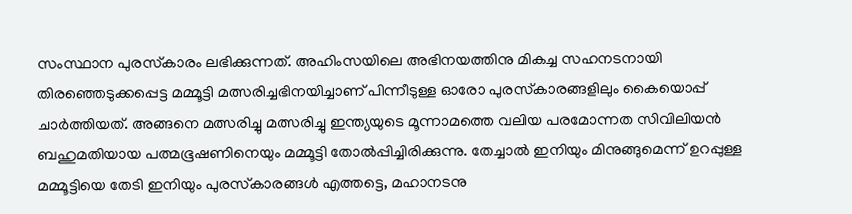സംസ്ഥാന പുരസ്‌കാരം ലഭിക്കുന്നത്. അഹിംസയിലെ അഭിനയത്തിനു മികച്ച സഹനടനായി തിരഞ്ഞെടുക്കപ്പെട്ട മമ്മൂട്ടി മത്സരിച്ചഭിനയിച്ചാണ് പിന്നീടുള്ള ഓരോ പുരസ്‌കാരങ്ങളിലും കൈയൊപ്പ് ചാര്‍ത്തിയത്. അങ്ങനെ മത്സരിച്ചു മത്സരിച്ചു ഇന്ത്യയുടെ മൂന്നാമത്തെ വലിയ പരമോന്നത സിവിലിയന്‍ ബഹുമതിയായ പത്മഭൂഷണിനെയും മമ്മൂട്ടി തോല്‍പ്പിച്ചിരിക്കുന്നു. തേച്ചാല്‍ ഇനിയും മിനുങ്ങുമെന്ന് ഉറപ്പുള്ള മമ്മൂട്ടിയെ തേടി ഇനിയും പുരസ്‌കാരങ്ങള്‍ എത്തട്ടെ, മഹാനടനു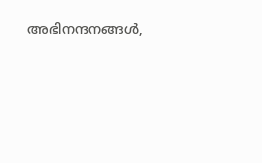അഭിനന്ദനങ്ങള്‍,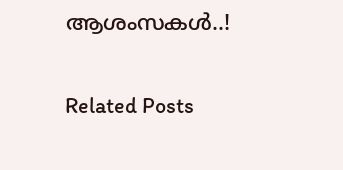ആശംസകള്‍..!

Related Posts